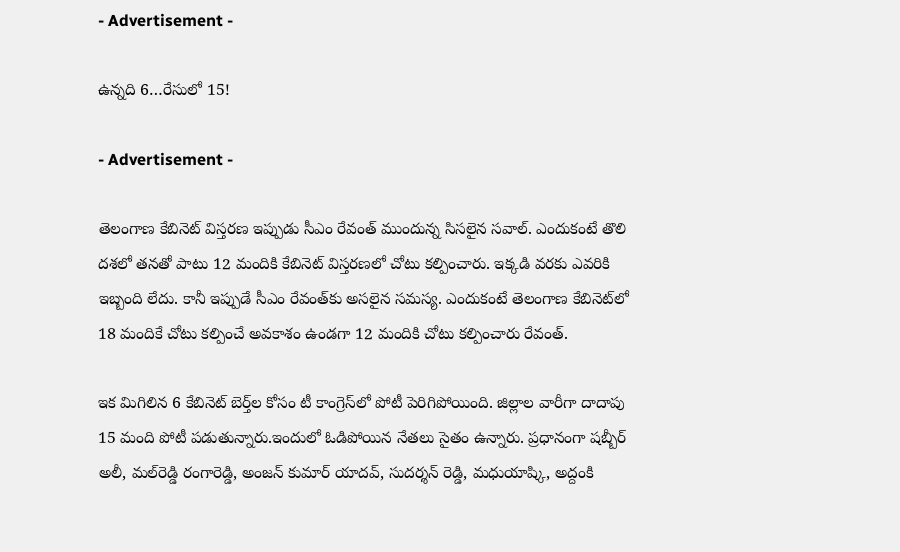- Advertisement -

ఉన్నది 6…రేసులో 15!

- Advertisement -

తెలంగాణ కేబినెట్ విస్తరణ ఇప్పుడు సీఎం రేవంత్ ముందున్న సిసలైన సవాల్. ఎందుకంటే తొలి దశలో తనతో పాటు 12 మందికి కేబినెట్ విస్తరణలో చోటు కల్పించారు. ఇక్కడి వరకు ఎవరికి ఇబ్బంది లేదు. కానీ ఇప్పుడే సీఎం రేవంత్‌కు అసలైన సమస్య. ఎందుకంటే తెలంగాణ కేబినెట్‌లో 18 మందికే చోటు కల్పించే అవకాశం ఉండగా 12 మందికి చోటు కల్పించారు రేవంత్.

ఇక మిగిలిన 6 కేబినెట్ బెర్త్‌ల కోసం టీ కాంగ్రెస్‌లో పోటీ పెరిగిపోయింది. జిల్లాల వారీగా దాదాపు 15 మంది పోటీ పడుతున్నారు.ఇందులో ఓడిపోయిన నేతలు సైతం ఉన్నారు. ప్రధానంగా షబ్బీర్ అలీ, మల్‌రెడ్డి రంగారెడ్డి, అంజన్ కుమార్ యాదవ్, సుదర్శన్ రెడ్డి, మధుయాష్కి, అద్దంకి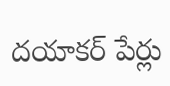దయాకర్ పేర్లు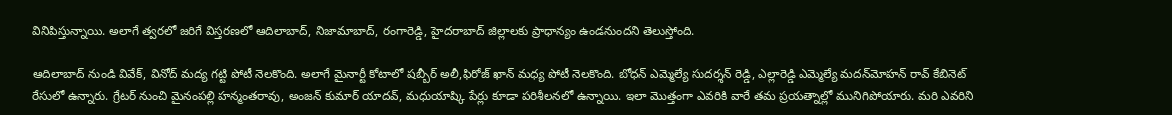వినిపిస్తున్నాయి. అలాగే త్వరలో జరిగే విస్తరణలో ఆదిలాబాద్, నిజామాబాద్, రంగారెడ్డి, హైదరాబాద్ జిల్లాలకు ప్రాధాన్యం ఉండనుందని తెలుస్తోంది.

ఆదిలాబాద్ నుండి వివేక్, వినోద్ మద్య గట్టి పోటీ నెలకొంది. అలాగే మైనార్టీ కోటాలో షబ్బీర్ అలీ,ఫిరోజ్ ఖాన్ మధ్య పోటీ నెలకొంది. బోధన్ ఎమ్మెల్యే సుదర్శన్ రెడ్డి, ఎల్లారెడ్డి ఎమ్మెల్యే మదన్‌మోహన్ రావ్ కేబినెట్ రేసులో ఉన్నారు. గ్రేటర్ నుంచి మైనంపల్లి హన్మంతరావు, అంజన్ కుమార్ యాదవ్, మధుయాష్కి పేర్లు కూడా పరిశీలనలో ఉన్నాయి. ఇలా మొత్తంగా ఎవరికి వారే తమ ప్రయత్నాల్లో మునిగిపోయారు. మరి ఎవరిని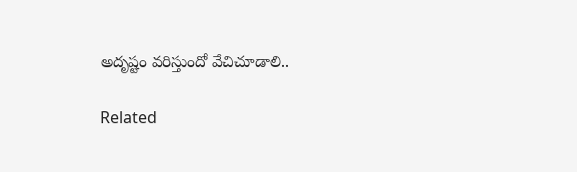అదృష్టం వరిస్తుందో వేచిచూడాలి..

Related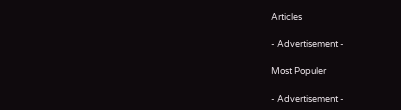Articles

- Advertisement -

Most Populer

- Advertisement -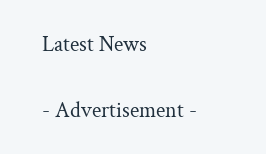Latest News

- Advertisement -